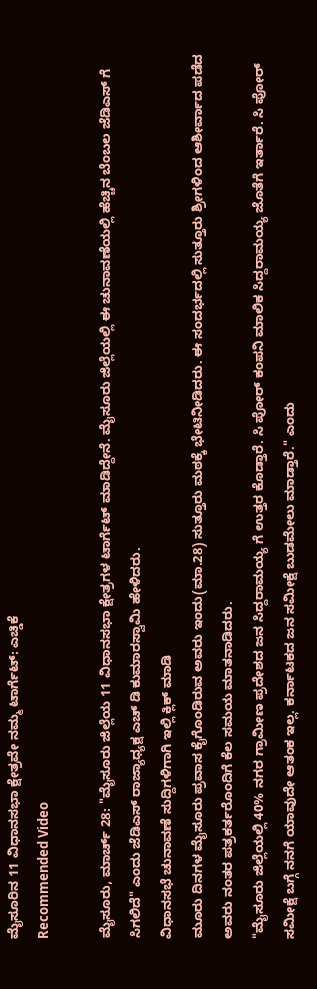ಮೈಸೂರಿನ 11 ವಿಧಾನಸಭಾ ಕ್ಷೇತ್ರವೇ ನಮ್ಮ ಟಾರ್ಗೆಟ್: ಎಚ್ಡಿಕೆ
Recommended Video

ಮೈಸೂರು, ಮಾರ್ಚ್ 28: "ಮೈಸೂರು ಜಿಲ್ಲೆಯ 11 ವಿಧಾನಸಭಾ ಕ್ಷೇತ್ರಗಳ ಟಾರ್ಗೆಟ್ ಮಾಡಿದ್ದೇನೆ. ಮೈಸೂರು ಜಿಲ್ಲೆಯಲ್ಲಿ ಈ ಚುನಾವಣೆಯಲ್ಲಿ ಹೆಚ್ಚಿನ ಬೆಂಬಲ ಜೆಡಿಎಸ್ ಗೆ ಸಿಗಲಿದೆ" ಎಂದು ಜೆಡಿಎಸ್ ರಾಜ್ಯಾಧ್ಯಕ್ಷ ಎಚ್ ಡಿ ಕುಮಾರಸ್ವಾಮಿ ಹೇಳಿದರು.
ವಿಧಾನಸಭೆ ಚುನಾವಣೆ ಸುದ್ದಿಗಳಿಗಾಗಿ ಇಲ್ಲಿ ಕ್ಲಿಕ್ ಮಾಡಿ
ಮೂರು ದಿನಗಳ ಮೈಸೂರು ಪ್ರವಾಸ ಕೈಗೊಂಡಿರುವ ಅವರು ಇಂದು(ಮಾ.28) ಸುತ್ತೂರು ಮಠಕ್ಕೆ ಭೇಟಿನೀಡಿದರು. ಈ ಸಂದರ್ಭದಲ್ಲಿ ಸುತ್ತೂರು ಶ್ರೀಗಳಿಂದ ಆಶೀರ್ವಾದ ಪಡೆದ ಅವರು ನಂತರ ಪತ್ರಕರ್ತರೊಂದಿಗೆ ಕೆಲ ಸಮಯ ಮಾತನಾಡಿದರು.
"ಮೈಸೂರು ಜಿಲ್ಲೆಯಲ್ಲಿ 40% ನಗರ ಗ್ರಾಮೀಣ ಪ್ರದೇಶದ ಜನ ಸಿದ್ದರಾಮಯ್ಯ ಗೆ ಉತ್ತರ ಕೊಡ್ತಾರೆ. ಸಿ ಪೋರ್ ಕಂಪನಿ ಮಾಲಿಕ ಸಿದ್ದರಾಮಯ್ಯ ಜೊತೆಗೆ ಇರ್ತಾರೆ. ಸಿ ಪೋರ್ ಸಮೀಕ್ಷೆ ಬಗ್ಗೆ ನನಗೆ ಯಾವುದೇ ಆತಂಕ ಇಲ್ಲ. ಕರ್ನಾಟಕದ ಜನ ಸಮೀಕ್ಷೆ ಬುಡಮೇಲು ಮಾಡ್ತಾರೆ." ಎಂದು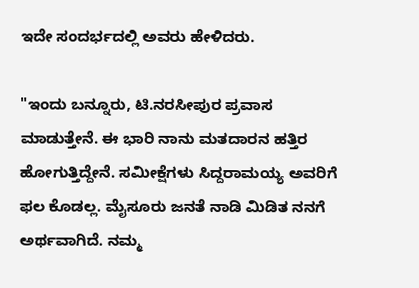ಇದೇ ಸಂದರ್ಭದಲ್ಲಿ ಅವರು ಹೇಳಿದರು.

"ಇಂದು ಬನ್ನೂರು, ಟಿ.ನರಸೀಪುರ ಪ್ರವಾಸ ಮಾಡುತ್ತೇನೆ. ಈ ಭಾರಿ ನಾನು ಮತದಾರನ ಹತ್ತಿರ ಹೋಗುತ್ತಿದ್ದೇನೆ. ಸಮೀಕ್ಷೆಗಳು ಸಿದ್ದರಾಮಯ್ಯ ಅವರಿಗೆ ಫಲ ಕೊಡಲ್ಲ. ಮೈಸೂರು ಜನತೆ ನಾಡಿ ಮಿಡಿತ ನನಗೆ ಅರ್ಥವಾಗಿದೆ. ನಮ್ಮ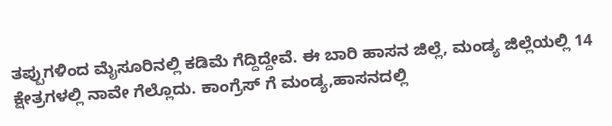ತಪ್ಪುಗಳಿಂದ ಮೈಸೂರಿನಲ್ಲಿ ಕಡಿಮೆ ಗೆದ್ದಿದ್ದೇವೆ. ಈ ಬಾರಿ ಹಾಸನ ಜಿಲ್ಲೆ, ಮಂಡ್ಯ ಜಿಲ್ಲೆಯಲ್ಲಿ 14 ಕ್ಷೇತ್ರಗಳಲ್ಲಿ ನಾವೇ ಗೆಲ್ಲೊದು. ಕಾಂಗ್ರೆಸ್ ಗೆ ಮಂಡ್ಯ,ಹಾಸನದಲ್ಲಿ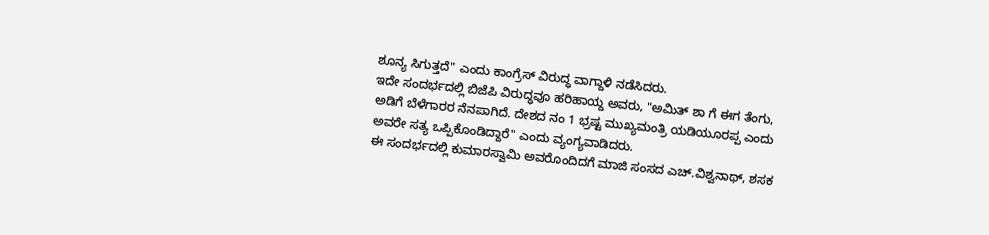ಶೂನ್ಯ ಸಿಗುತ್ತದೆ" ಎಂದು ಕಾಂಗ್ರೆಸ್ ವಿರುದ್ಧ ವಾಗ್ದಾಳಿ ನಡೆಸಿದರು.
ಇದೇ ಸಂದರ್ಭದಲ್ಲಿ ಬಿಜೆಪಿ ವಿರುದ್ಧವೂ ಹರಿಹಾಯ್ದ ಅವರು, "ಅಮಿತ್ ಶಾ ಗೆ ಈಗ ತೆಂಗು, ಅಡಿಗೆ ಬೆಳೆಗಾರರ ನೆನಪಾಗಿದೆ. ದೇಶದ ನಂ 1 ಭ್ರಷ್ಟ ಮುಖ್ಯಮಂತ್ರಿ ಯಡಿಯೂರಪ್ಪ ಎಂದು ಅವರೇ ಸತ್ಯ ಒಪ್ಪಿಕೊಂಡಿದ್ದಾರೆ" ಎಂದು ವ್ಯಂಗ್ಯವಾಡಿದರು.
ಈ ಸಂದರ್ಭದಲ್ಲಿ ಕುಮಾರಸ್ವಾಮಿ ಅವರೊಂದಿದಗೆ ಮಾಜಿ ಸಂಸದ ಎಚ್.ವಿಶ್ವನಾಥ್, ಶಸಕ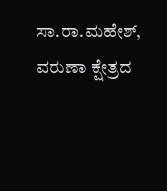ಸಾ.ರಾ.ಮಹೇಶ್, ವರುಣಾ ಕ್ಷೇತ್ರದ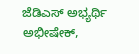ಜೆಡಿಎಸ್ ಅಭ್ಯರ್ಥಿ ಅಭೀಷೇಕ್,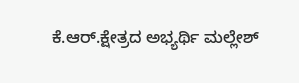ಕೆ.ಆರ್.ಕ್ಷೇತ್ರದ ಅಭ್ಯರ್ಥಿ ಮಲ್ಲೇಶ್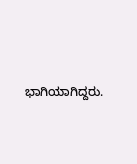ಭಾಗಿಯಾಗಿದ್ದರು.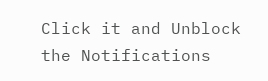Click it and Unblock the Notifications